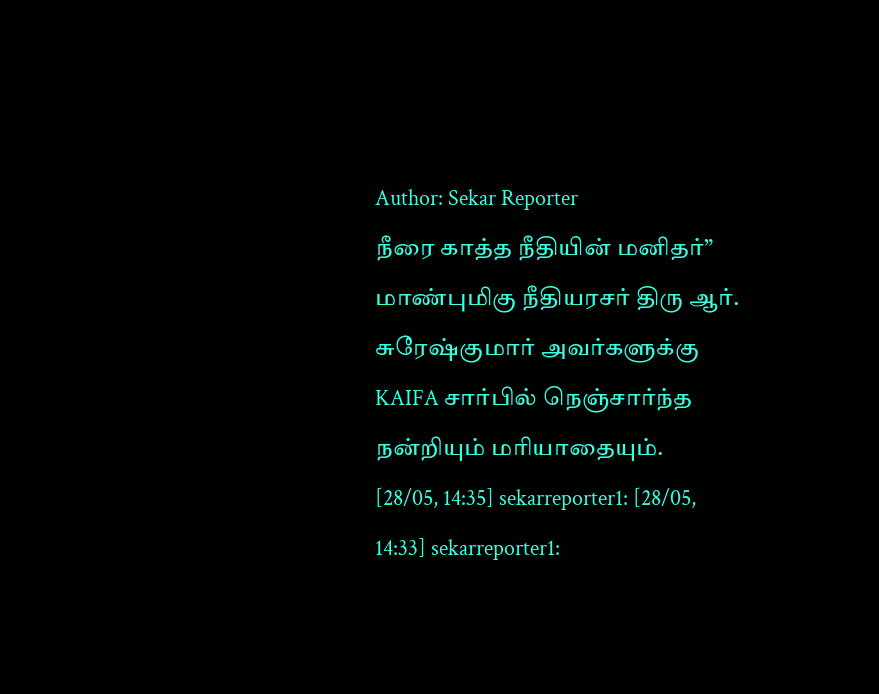Author: Sekar Reporter
நீரை காத்த நீதியின் மனிதர்” மாண்புமிகு நீதியரசர் திரு ஆர். சுரேஷ்குமார் அவர்களுக்கு KAIFA சார்பில் நெஞ்சார்ந்த நன்றியும் மரியாதையும்.
[28/05, 14:35] sekarreporter1: [28/05, 14:33] sekarreporter1: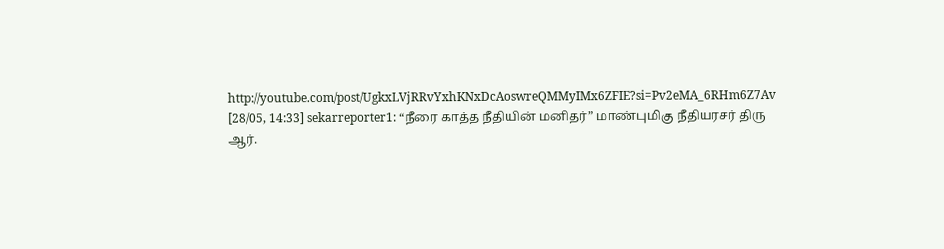http://youtube.com/post/UgkxLVjRRvYxhKNxDcAoswreQMMyIMx6ZFIE?si=Pv2eMA_6RHm6Z7Av [28/05, 14:33] sekarreporter1: “நீரை காத்த நீதியின் மனிதர்” மாண்புமிகு நீதியரசர் திரு ஆர்.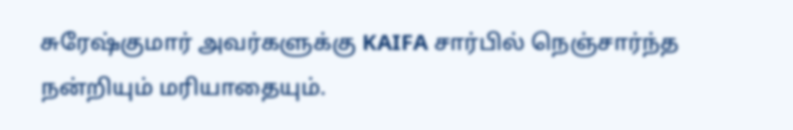சுரேஷ்குமார் அவர்களுக்கு KAIFA சார்பில் நெஞ்சார்ந்த நன்றியும் மரியாதையும்.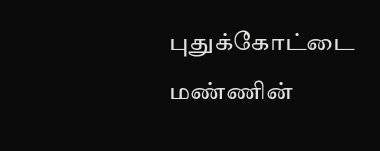புதுக்கோட்டை மண்ணின்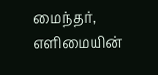மைந்தர், எளிமையின்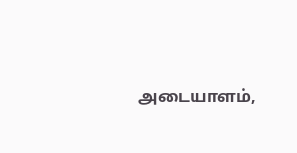அடையாளம்,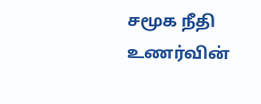சமூக நீதி உணர்வின்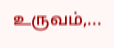உருவம்,...